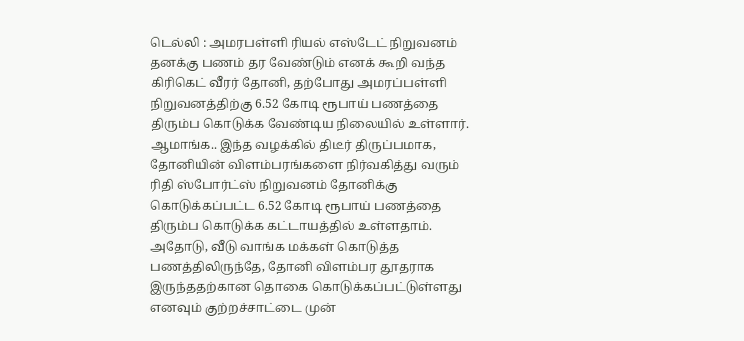டெல்லி : அமரபள்ளி ரியல் எஸ்டேட் நிறுவனம் தனக்கு பணம் தர வேண்டும் எனக் கூறி வந்த கிரிகெட் வீரர் தோனி, தற்போது அமரப்பள்ளி நிறுவனத்திற்கு 6.52 கோடி ரூபாய் பணத்தை திரும்ப கொடுக்க வேண்டிய நிலையில் உள்ளார்.
ஆமாங்க.. இந்த வழக்கில் திடீர் திருப்பமாக, தோனியின் விளம்பரங்களை நிர்வகித்து வரும் ரிதி ஸ்போர்ட்ஸ் நிறுவனம் தோனிக்கு கொடுக்கப்பட்ட 6.52 கோடி ரூபாய் பணத்தை திரும்ப கொடுக்க கட்டாயத்தில் உள்ளதாம்.
அதோடு, வீடு வாங்க மக்கள் கொடுத்த பணத்திலிருந்தே, தோனி விளம்பர தூதராக இருந்ததற்கான தொகை கொடுக்கப்பட்டுள்ளது எனவும் குற்றச்சாட்டை முன்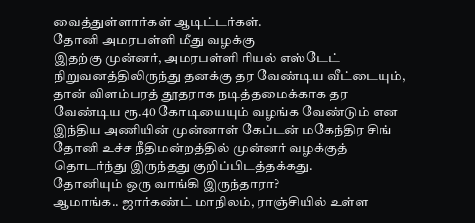வைத்துள்ளார்கள் ஆடிட்டர்கள்.
தோனி அமரபள்ளி மீது வழக்கு
இதற்கு முன்னர், அமரபள்ளி ரியல் எஸ்டேட் நிறுவனத்திலிருந்து தனக்கு தர வேண்டிய வீட்டையும், தான் விளம்பரத் தூதராக நடித்தமைக்காக தர வேண்டிய ரூ.40 கோடியையும் வழங்க வேண்டும் என இந்திய அணியின் முன்னாள் கேப்டன் மகேந்திர சிங் தோனி உச்ச நீதிமன்றத்தில் முன்னர் வழக்குத் தொடர்ந்து இருந்தது குறிப்பிடத்தக்கது.
தோனியும் ஒரு வாங்கி இருந்தாரா?
ஆமாங்க.. ஜார்கண்ட் மாநிலம், ராஞ்சியில் உள்ள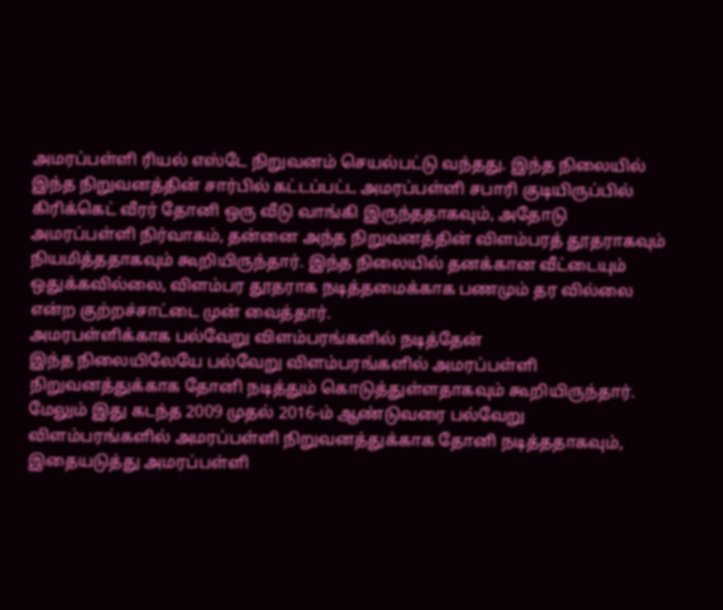அமரப்பள்ளி ரியல் எஸ்டே நிறுவனம் செயல்பட்டு வந்தது. இந்த நிலையில் இந்த நிறுவனத்தின் சார்பில் கட்டப்பட்ட அமரப்பள்ளி சபாரி குடியிருப்பில் கிரிக்கெட் வீரர் தோனி ஒரு வீடு வாங்கி இருந்ததாகவும், அதோடு அமரப்பள்ளி நிர்வாகம், தன்னை அந்த நிறுவனத்தின் விளம்பரத் தூதராகவும் நியமித்ததாகவும் கூறியிருந்தார். இந்த நிலையில் தனக்கான வீட்டையும் ஒதுக்கவில்லை, விளம்பர தூதராக நடித்தமைக்காக பணமும் தர வில்லை என்ற குற்றச்சாட்டை முன் வைத்தார்.
அமரபள்ளிக்காக பல்வேறு விளம்பரங்களில் நடித்தேன்
இந்த நிலையிலேயே பல்வேறு விளம்பரங்களில் அமரப்பள்ளி நிறுவனத்துக்காக தோனி நடித்தும் கொடுத்துள்ளதாகவும் கூறியிருந்தார். மேலும் இது கடந்த 2009 முதல் 2016-ம் ஆண்டுவரை பல்வேறு விளம்பரங்களில் அமரப்பள்ளி நிறுவனத்துக்காக தோனி நடித்ததாகவும், இதையடுத்து அமரப்பள்ளி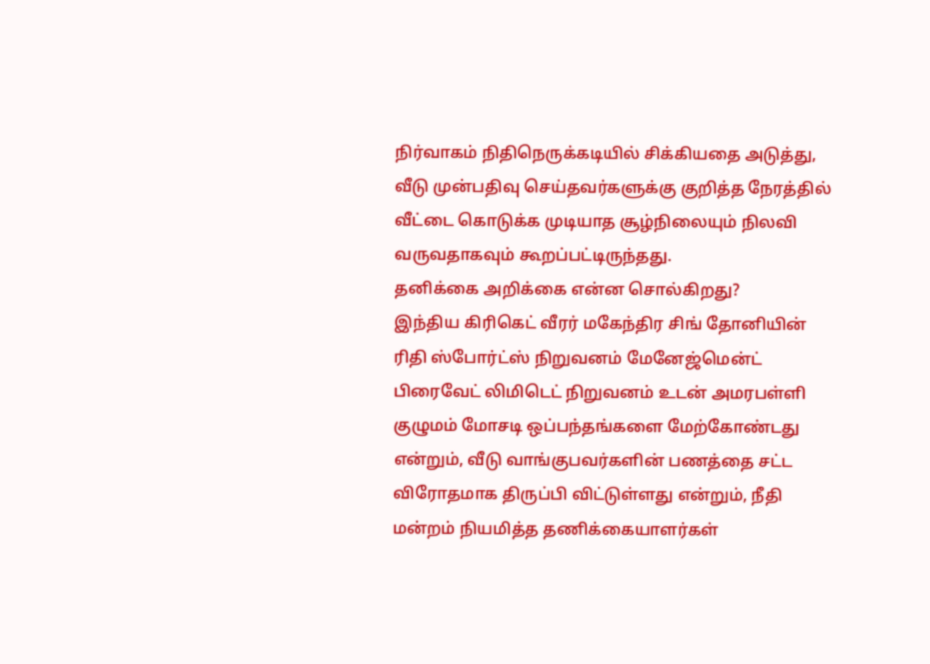நிர்வாகம் நிதிநெருக்கடியில் சிக்கியதை அடுத்து, வீடு முன்பதிவு செய்தவர்களுக்கு குறித்த நேரத்தில் வீட்டை கொடுக்க முடியாத சூழ்நிலையும் நிலவி வருவதாகவும் கூறப்பட்டிருந்தது.
தனிக்கை அறிக்கை என்ன சொல்கிறது?
இந்திய கிரிகெட் வீரர் மகேந்திர சிங் தோனியின் ரிதி ஸ்போர்ட்ஸ் நிறுவனம் மேனேஜ்மென்ட் பிரைவேட் லிமிடெட் நிறுவனம் உடன் அமரபள்ளி குழுமம் மோசடி ஒப்பந்தங்களை மேற்கோண்டது என்றும், வீடு வாங்குபவர்களின் பணத்தை சட்ட விரோதமாக திருப்பி விட்டுள்ளது என்றும், நீதி மன்றம் நியமித்த தணிக்கையாளர்கள்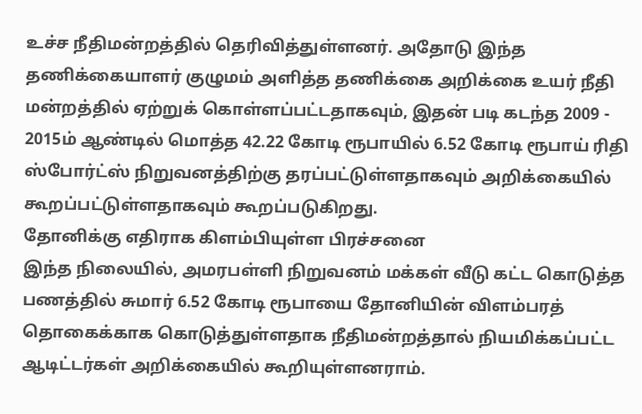உச்ச நீதிமன்றத்தில் தெரிவித்துள்ளனர். அதோடு இந்த தணிக்கையாளர் குழுமம் அளித்த தணிக்கை அறிக்கை உயர் நீதி மன்றத்தில் ஏற்றுக் கொள்ளப்பட்டதாகவும், இதன் படி கடந்த 2009 - 2015ம் ஆண்டில் மொத்த 42.22 கோடி ரூபாயில் 6.52 கோடி ரூபாய் ரிதி ஸ்போர்ட்ஸ் நிறுவனத்திற்கு தரப்பட்டுள்ளதாகவும் அறிக்கையில் கூறப்பட்டுள்ளதாகவும் கூறப்படுகிறது.
தோனிக்கு எதிராக கிளம்பியுள்ள பிரச்சனை
இந்த நிலையில், அமரபள்ளி நிறுவனம் மக்கள் வீடு கட்ட கொடுத்த பணத்தில் சுமார் 6.52 கோடி ரூபாயை தோனியின் விளம்பரத் தொகைக்காக கொடுத்துள்ளதாக நீதிமன்றத்தால் நியமிக்கப்பட்ட ஆடிட்டர்கள் அறிக்கையில் கூறியுள்ளனராம்.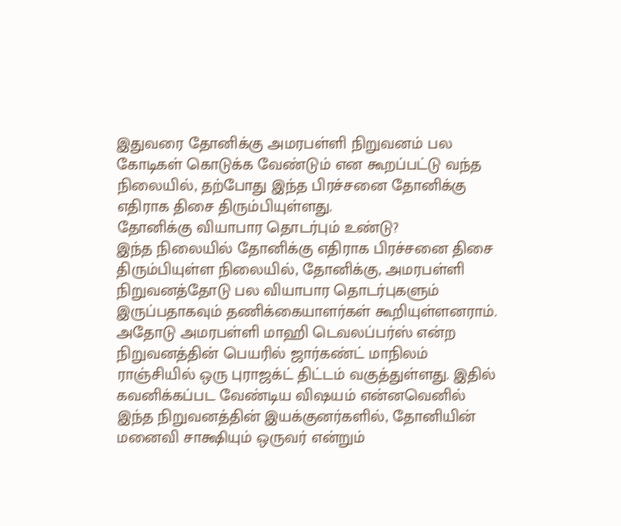இதுவரை தோனிக்கு அமரபள்ளி நிறுவனம் பல கோடிகள் கொடுக்க வேண்டும் என கூறப்பட்டு வந்த நிலையில், தற்போது இந்த பிரச்சனை தோனிக்கு எதிராக திசை திரும்பியுள்ளது.
தோனிக்கு வியாபார தொடர்பும் உண்டு?
இந்த நிலையில் தோனிக்கு எதிராக பிரச்சனை திசை திரும்பியுள்ள நிலையில், தோனிக்கு, அமரபள்ளி நிறுவனத்தோடு பல வியாபார தொடர்புகளும் இருப்பதாகவும் தணிக்கையாளர்கள் கூறியுள்ளனராம். அதோடு அமரபள்ளி மாஹி டெவலப்பர்ஸ் என்ற நிறுவனத்தின் பெயரில் ஜார்கண்ட் மாநிலம் ராஞ்சியில் ஒரு புராஜக்ட் திட்டம் வகுத்துள்ளது. இதில் கவனிக்கப்பட வேண்டிய விஷயம் என்னவெனில் இந்த நிறுவனத்தின் இயக்குனர்களில், தோனியின் மனைவி சாக்ஷியும் ஒருவர் என்றும்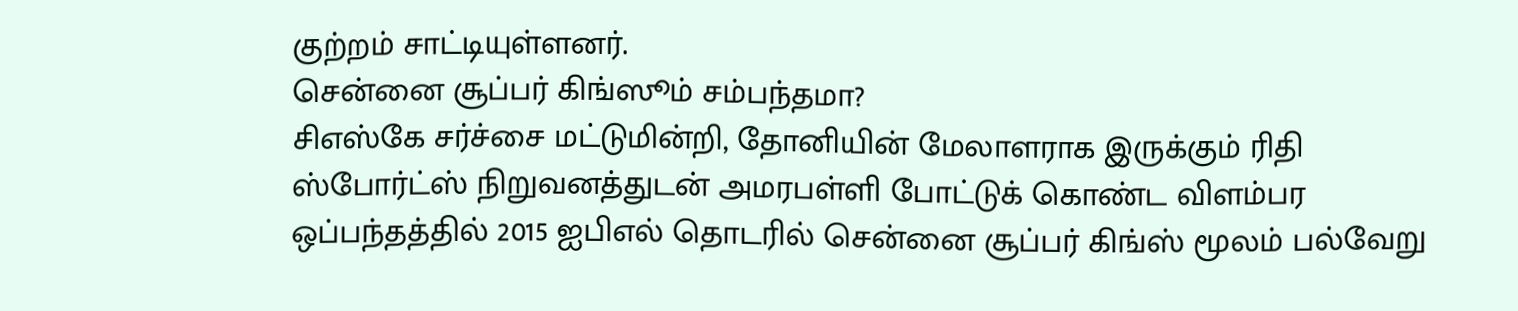குற்றம் சாட்டியுள்ளனர்.
சென்னை சூப்பர் கிங்ஸூம் சம்பந்தமா?
சிஎஸ்கே சர்ச்சை மட்டுமின்றி, தோனியின் மேலாளராக இருக்கும் ரிதி ஸ்போர்ட்ஸ் நிறுவனத்துடன் அமரபள்ளி போட்டுக் கொண்ட விளம்பர ஒப்பந்தத்தில் 2015 ஐபிஎல் தொடரில் சென்னை சூப்பர் கிங்ஸ் மூலம் பல்வேறு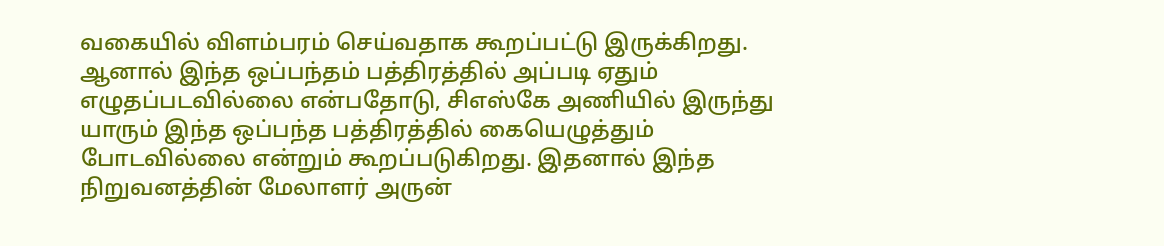வகையில் விளம்பரம் செய்வதாக கூறப்பட்டு இருக்கிறது. ஆனால் இந்த ஒப்பந்தம் பத்திரத்தில் அப்படி ஏதும் எழுதப்படவில்லை என்பதோடு, சிஎஸ்கே அணியில் இருந்து யாரும் இந்த ஒப்பந்த பத்திரத்தில் கையெழுத்தும் போடவில்லை என்றும் கூறப்படுகிறது. இதனால் இந்த நிறுவனத்தின் மேலாளர் அருன்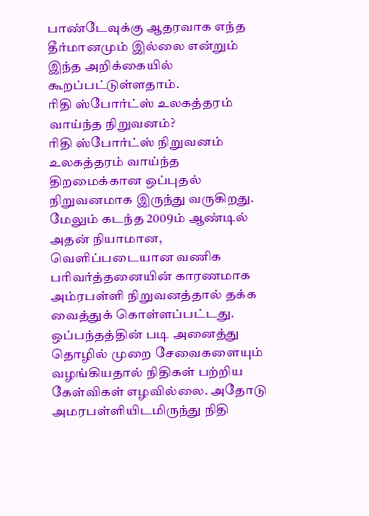பாண்டேவுக்கு ஆதரவாக எந்த தீர்மானமும் இல்லை என்றும் இந்த அறிக்கையில் கூறப்பட்டுள்ளதாம்.
ரிதி ஸ்போர்ட்ஸ் உலகத்தரம் வாய்ந்த நிறுவனம்?
ரிதி ஸ்போர்ட்ஸ் நிறுவனம் உலகத்தரம் வாய்ந்த திறமைக்கான ஒப்புதல் நிறுவனமாக இருந்து வருகிறது. மேலும் கடந்த 2009ம் ஆண்டில் அதன் நியாமான, வெளிப்படையான வணிக பரிவர்த்தனையின் காரணமாக அம்ரபள்ளி நிறுவனத்தால் தக்க வைத்துக் கொள்ளப்பட்டது. ஒப்பந்தத்தின் படி அனைத்து தொழில் முறை சேவைகளையும் வழங்கியதால் நிதிகள் பற்றிய கேள்விகள் எழவில்லை. அதோடு அமரபள்ளியிடமிருந்து நிதி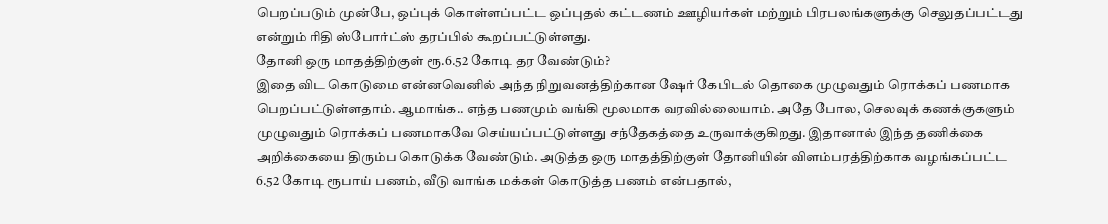பெறப்படும் முன்பே, ஒப்புக் கொள்ளப்பட்ட ஒப்புதல் கட்டணம் ஊழியர்கள் மற்றும் பிரபலங்களுக்கு செலுதப்பட்டது என்றும் ரிதி ஸ்போர்ட்ஸ் தரப்பில் கூறப்பட்டுள்ளது.
தோனி ஒரு மாதத்திற்குள் ரூ.6.52 கோடி தர வேண்டும்?
இதை விட கொடுமை என்னவெனில் அந்த நிறுவனத்திற்கான ஷேர் கேபிடல் தொகை முழுவதும் ரொக்கப் பணமாக பெறப்பட்டுள்ளதாம். ஆமாங்க.. எந்த பணமும் வங்கி மூலமாக வரவில்லையாம். அதே போல, செலவுக் கணக்குகளும் முழுவதும் ரொக்கப் பணமாகவே செய்யப்பட்டுள்ளது சந்தேகத்தை உருவாக்குகிறது. இதானால் இந்த தணிக்கை அறிக்கையை திரும்ப கொடுக்க வேண்டும். அடுத்த ஒரு மாதத்திற்குள் தோனியின் விளம்பரத்திற்காக வழங்கப்பட்ட 6.52 கோடி ரூபாய் பணம், வீடு வாங்க மக்கள் கொடுத்த பணம் என்பதால்,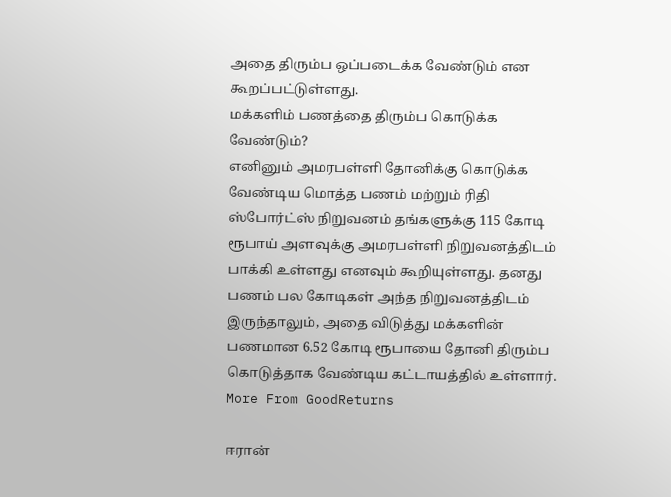அதை திரும்ப ஒப்படைக்க வேண்டும் என கூறப்பட்டுள்ளது.
மக்களிம் பணத்தை திரும்ப கொடுக்க வேண்டும்?
எனினும் அமரபள்ளி தோனிக்கு கொடுக்க வேண்டிய மொத்த பணம் மற்றும் ரிதி ஸ்போர்ட்ஸ் நிறுவனம் தங்களுக்கு 115 கோடி ரூபாய் அளவுக்கு அமரபள்ளி நிறுவனத்திடம் பாக்கி உள்ளது எனவும் கூறியுள்ளது. தனது பணம் பல கோடிகள் அந்த நிறுவனத்திடம் இருந்தாலும், அதை விடுத்து மக்களின் பணமான 6.52 கோடி ரூபாயை தோனி திரும்ப கொடுத்தாக வேண்டிய கட்டாயத்தில் உள்ளார்.
More From GoodReturns

ஈரான்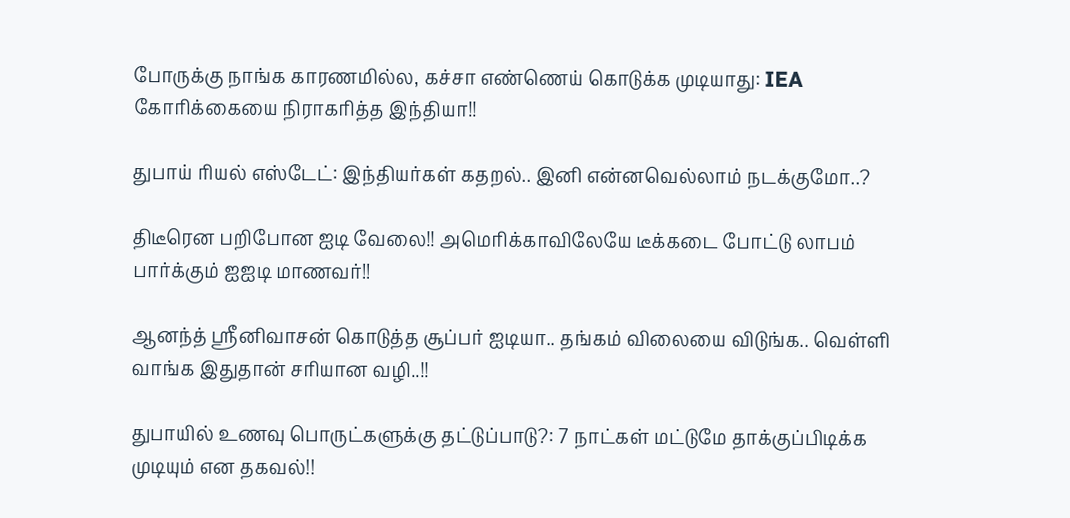போருக்கு நாங்க காரணமில்ல, கச்சா எண்ணெய் கொடுக்க முடியாது: IEA கோரிக்கையை நிராகரித்த இந்தியா!!

துபாய் ரியல் எஸ்டேட்: இந்தியர்கள் கதறல்.. இனி என்னவெல்லாம் நடக்குமோ..?

திடீரென பறிபோன ஐடி வேலை!! அமெரிக்காவிலேயே டீக்கடை போட்டு லாபம் பார்க்கும் ஐஐடி மாணவர்!!

ஆனந்த் ஸ்ரீனிவாசன் கொடுத்த சூப்பர் ஐடியா.. தங்கம் விலையை விடுங்க.. வெள்ளி வாங்க இதுதான் சரியான வழி..!!

துபாயில் உணவு பொருட்களுக்கு தட்டுப்பாடு?: 7 நாட்கள் மட்டுமே தாக்குப்பிடிக்க முடியும் என தகவல்!!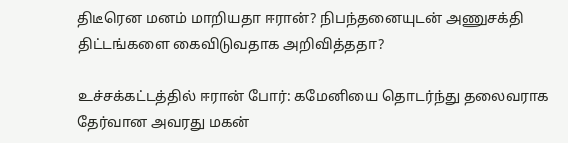திடீரென மனம் மாறியதா ஈரான்? நிபந்தனையுடன் அணுசக்தி திட்டங்களை கைவிடுவதாக அறிவித்ததா?

உச்சக்கட்டத்தில் ஈரான் போர்: கமேனியை தொடர்ந்து தலைவராக தேர்வான அவரது மகன்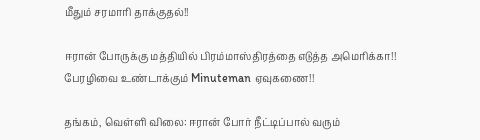மீதும் சரமாரி தாக்குதல்!!

ஈரான் போருக்கு மத்தியில் பிரம்மாஸ்திரத்தை எடுத்த அமெரிக்கா!! பேரழிவை உண்டாக்கும் Minuteman ஏவுகணை!!

தங்கம், வெள்ளி விலை: ஈரான் போர் நீட்டிப்பால் வரும்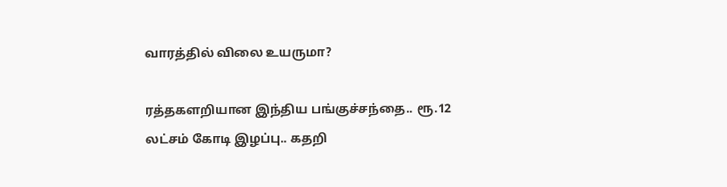வாரத்தில் விலை உயருமா?

ரத்தகளறியான இந்திய பங்குச்சந்தை.. ரூ.12 லட்சம் கோடி இழப்பு.. கதறி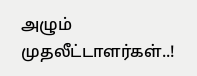அழும் முதலீட்டாளர்கள்..!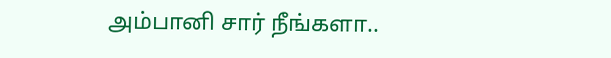அம்பானி சார் நீங்களா..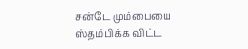சன்டே மும்பையை ஸ்தம்பிக்க விட்ட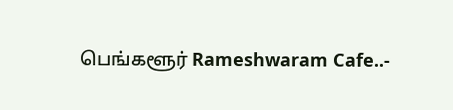பெங்களூர் Rameshwaram Cafe..-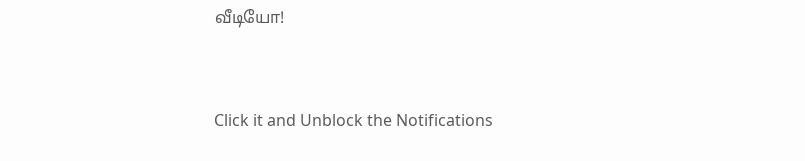வீடியோ!



Click it and Unblock the Notifications